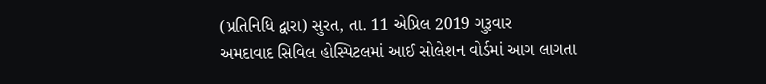(પ્રતિનિધિ દ્વારા) સુરત, તા. 11 એપ્રિલ 2019 ગુરૂવાર
અમદાવાદ સિવિલ હોસ્પિટલમાં આઈ સોલેશન વોર્ડમાં આગ લાગતા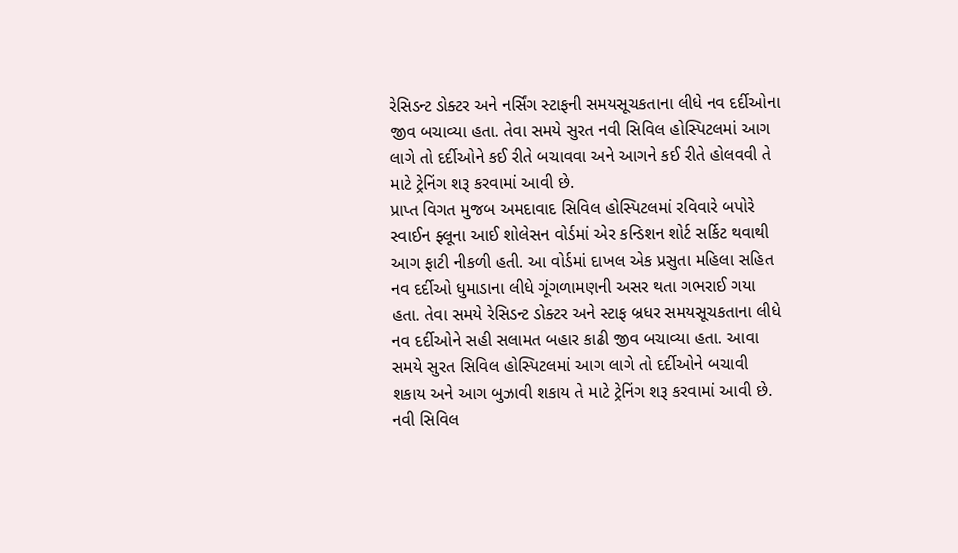રેસિડન્ટ ડોક્ટર અને નર્સિંગ સ્ટાફની સમયસૂચકતાના લીધે નવ દર્દીઓના જીવ બચાવ્યા હતા. તેવા સમયે સુરત નવી સિવિલ હોસ્પિટલમાં આગ લાગે તો દર્દીઓને કઈ રીતે બચાવવા અને આગને કઈ રીતે હોલવવી તે માટે ટ્રેનિંગ શરૂ કરવામાં આવી છે.
પ્રાપ્ત વિગત મુજબ અમદાવાદ સિવિલ હોસ્પિટલમાં રવિવારે બપોરે સ્વાઈન ફ્લૂના આઈ શોલેસન વોર્ડમાં એર કન્ડિશન શોર્ટ સર્કિટ થવાથી આગ ફાટી નીકળી હતી. આ વોર્ડમાં દાખલ એક પ્રસુતા મહિલા સહિત નવ દર્દીઓ ધુમાડાના લીધે ગૂંગળામણની અસર થતા ગભરાઈ ગયા હતા. તેવા સમયે રેસિડન્ટ ડોક્ટર અને સ્ટાફ બ્રધર સમયસૂચકતાના લીધે નવ દર્દીઓને સહી સલામત બહાર કાઢી જીવ બચાવ્યા હતા. આવા સમયે સુરત સિવિલ હોસ્પિટલમાં આગ લાગે તો દર્દીઓને બચાવી શકાય અને આગ બુઝાવી શકાય તે માટે ટ્રેનિંગ શરૂ કરવામાં આવી છે.
નવી સિવિલ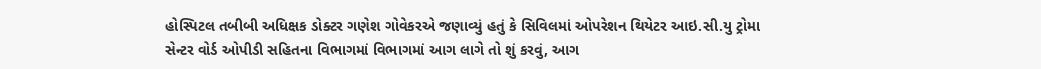હોસ્પિટલ તબીબી અધિક્ષક ડોક્ટર ગણેશ ગોવેકરએ જણાવ્યું હતું કે સિવિલમાં ઓપરેશન થિયેટર આઇ.સી.યુ ટ્રોમા સેન્ટર વોર્ડ ઓપીડી સહિતના વિભાગમાં વિભાગમાં આગ લાગે તો શું કરવું, આગ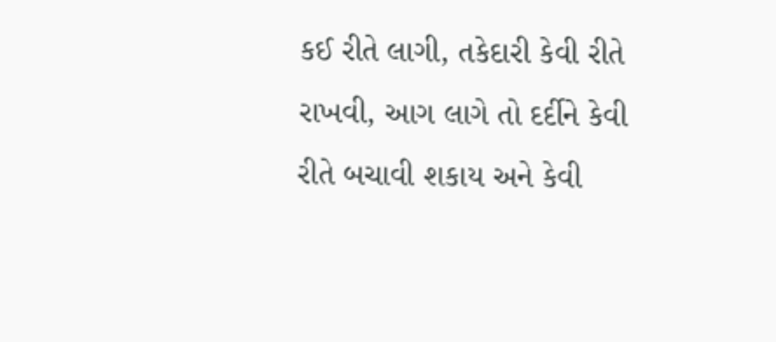કઈ રીતે લાગી, તકેદારી કેવી રીતે રાખવી, આગ લાગે તો દર્દીને કેવી રીતે બચાવી શકાય અને કેવી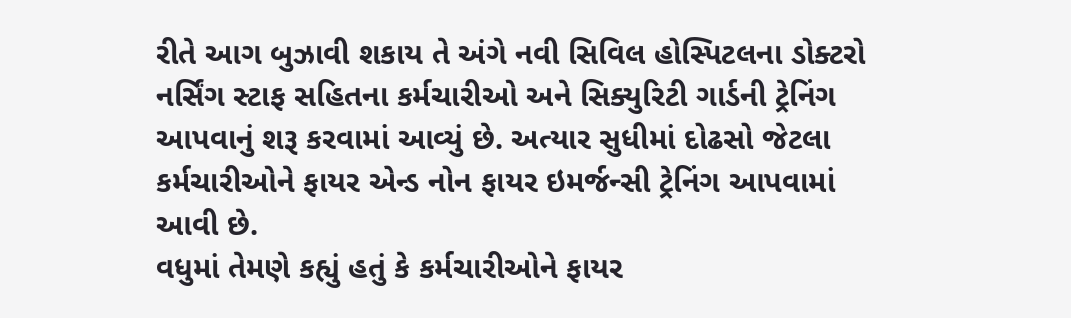રીતે આગ બુઝાવી શકાય તે અંગે નવી સિવિલ હોસ્પિટલના ડોક્ટરો નર્સિંગ સ્ટાફ સહિતના કર્મચારીઓ અને સિક્યુરિટી ગાર્ડની ટ્રેનિંગ આપવાનું શરૂ કરવામાં આવ્યું છે. અત્યાર સુધીમાં દોઢસો જેટલા કર્મચારીઓને ફાયર એન્ડ નોન ફાયર ઇમર્જન્સી ટ્રેનિંગ આપવામાં આવી છે.
વધુમાં તેમણે કહ્યું હતું કે કર્મચારીઓને ફાયર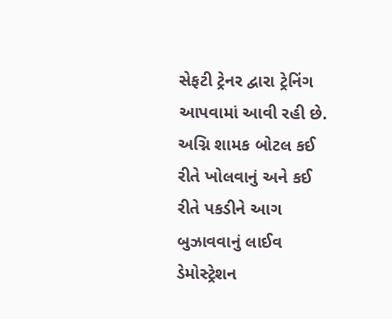સેફટી ટ્રેનર દ્વારા ટ્રેનિંગ આપવામાં આવી રહી છે. અગ્નિ શામક બોટલ કઈ રીતે ખોલવાનું અને કઈ રીતે પકડીને આગ બુઝાવવાનું લાઈવ ડેમોસ્ટ્રેશન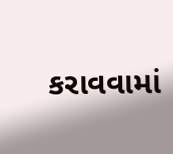કરાવવામાં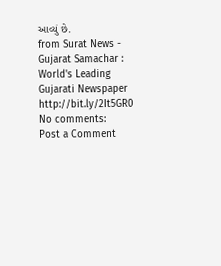આવ્યું છે.
from Surat News - Gujarat Samachar : World's Leading Gujarati Newspaper http://bit.ly/2It5GR0
No comments:
Post a Comment